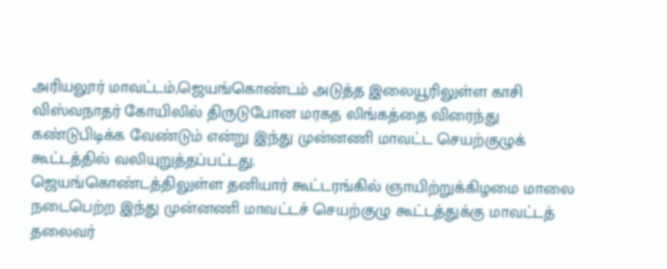அரியலூர் மாவட்டம்,ஜெயங்கொண்டம் அடுத்த இலையூரிலுள்ள காசி விஸ்வநாதர் கோயிலில் திருடுபோன மரகத லிங்கத்தை விரைந்து கண்டுபிடிக்க வேண்டும் என்று இந்து முன்னணி மாவட்ட செயற்குழுக் கூட்டத்தில் வலியுறுத்தப்பட்டது.
ஜெயங்கொண்டத்திலுள்ள தனியார் கூட்டரங்கில் ஞாயிற்றுக்கிழமை மாலை நடைபெற்ற இந்து முன்னணி மாவட்டச் செயற்குழு கூட்டத்துக்கு மாவட்டத் தலைவர்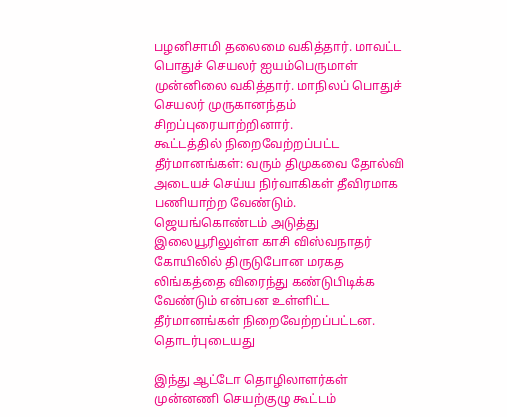பழனிசாமி தலைமை வகித்தார். மாவட்ட பொதுச் செயலர் ஐயம்பெருமாள் முன்னிலை வகித்தார். மாநிலப் பொதுச் செயலர் முருகானந்தம் சிறப்புரையாற்றினார்.
கூட்டத்தில் நிறைவேற்றப்பட்ட தீர்மானங்கள்: வரும் திமுகவை தோல்வி அடையச் செய்ய நிர்வாகிகள் தீவிரமாக பணியாற்ற வேண்டும். ஜெயங்கொண்டம் அடுத்து இலையூரிலுள்ள காசி விஸ்வநாதர் கோயிலில் திருடுபோன மரகத லிங்கத்தை விரைந்து கண்டுபிடிக்க வேண்டும் என்பன உள்ளிட்ட தீர்மானங்கள் நிறைவேற்றப்பட்டன.
தொடர்புடையது

இந்து ஆட்டோ தொழிலாளர்கள் முன்னணி செயற்குழு கூட்டம்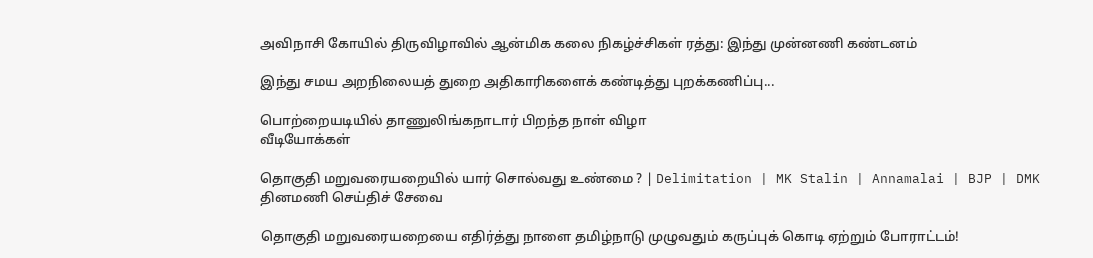அவிநாசி கோயில் திருவிழாவில் ஆன்மிக கலை நிகழ்ச்சிகள் ரத்து: இந்து முன்னணி கண்டனம்

இந்து சமய அறநிலையத் துறை அதிகாரிகளைக் கண்டித்து புறக்கணிப்பு...

பொற்றையடியில் தாணுலிங்கநாடார் பிறந்த நாள் விழா
வீடியோக்கள்

தொகுதி மறுவரையறையில் யார் சொல்வது உண்மை ? | Delimitation | MK Stalin | Annamalai | BJP | DMK
தினமணி செய்திச் சேவை

தொகுதி மறுவரையறையை எதிர்த்து நாளை தமிழ்நாடு முழுவதும் கருப்புக் கொடி ஏற்றும் போராட்டம்!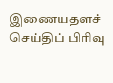இணையதளச் செய்திப் பிரிவு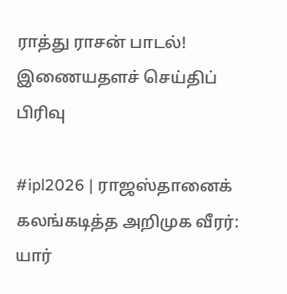ராத்து ராசன் பாடல்!
இணையதளச் செய்திப் பிரிவு

#ipl2026 | ராஜஸ்தானைக் கலங்கடித்த அறிமுக வீரர்: யார்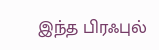இந்த பிரஃபுல்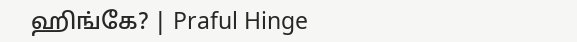ஹிங்கே? | Praful Hinge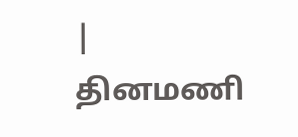|
தினமணி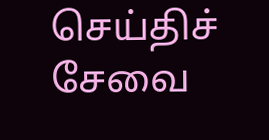செய்திச் சேவை